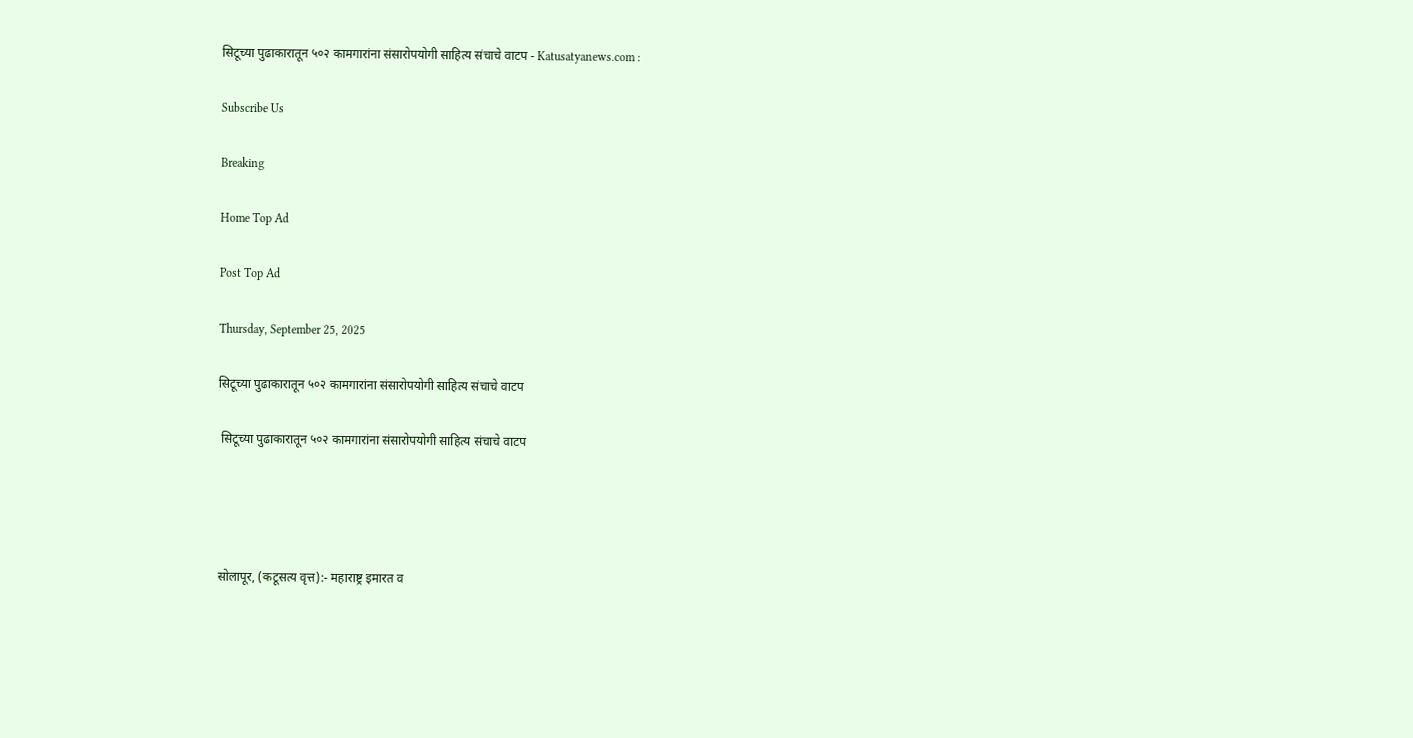सिटूच्या पुढाकारातून ५०२ कामगारांना संसारोपयोगी साहित्य संचाचे वाटप - Katusatyanews.com :

Subscribe Us

Breaking

Home Top Ad

Post Top Ad

Thursday, September 25, 2025

सिटूच्या पुढाकारातून ५०२ कामगारांना संसारोपयोगी साहित्य संचाचे वाटप

 सिटूच्या पुढाकारातून ५०२ कामगारांना संसारोपयोगी साहित्य संचाचे वाटप




सोलापूर, (कटूसत्य वृत्त):- महाराष्ट्र इमारत व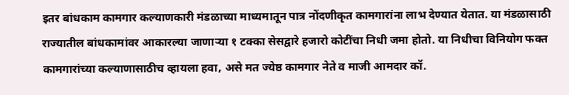इतर बांधकाम कामगार कल्याणकारी मंडळाच्या माध्यमातून पात्र नोंदणीकृत कामगारांना लाभ देण्यात येतात. या मंडळासाठी राज्यातील बांधकामांवर आकारल्या जाणाऱ्या १ टक्का सेसद्वारे हजारो कोटींचा निधी जमा होतो. या निधीचा विनियोग फक्त कामगारांच्या कल्याणासाठीच व्हायला हवा, असे मत ज्येष्ठ कामगार नेते व माजी आमदार कॉ.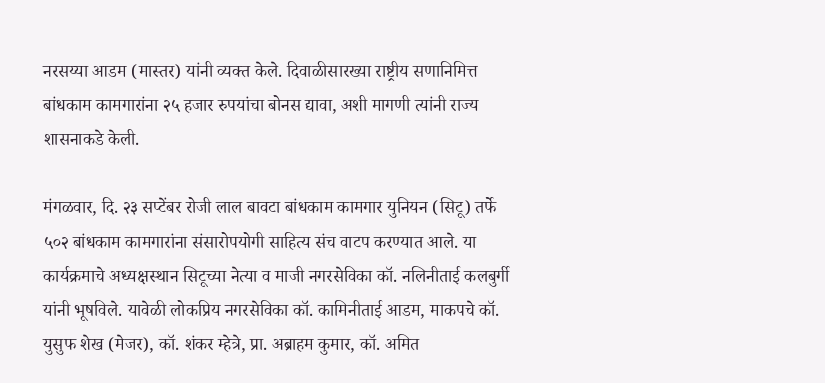नरसय्या आडम (मास्तर) यांनी व्यक्त केले. दिवाळीसारख्या राष्ट्रीय सणानिमित्त बांधकाम कामगारांना २५ हजार रुपयांचा बोनस द्यावा, अशी मागणी त्यांनी राज्य शासनाकडे केली.

मंगळवार, दि. २३ सप्टेंबर रोजी लाल बावटा बांधकाम कामगार युनियन (सिटू) तर्फे ५०२ बांधकाम कामगारांना संसारोपयोगी साहित्य संच वाटप करण्यात आले. या कार्यक्रमाचे अध्यक्षस्थान सिटूच्या नेत्या व माजी नगरसेविका कॉ. नलिनीताई कलबुर्गी यांनी भूषविले. यावेळी लोकप्रिय नगरसेविका कॉ. कामिनीताई आडम, माकपचे कॉ. युसुफ शेख (मेजर), कॉ. शंकर म्हेत्रे, प्रा. अब्राहम कुमार, कॉ. अमित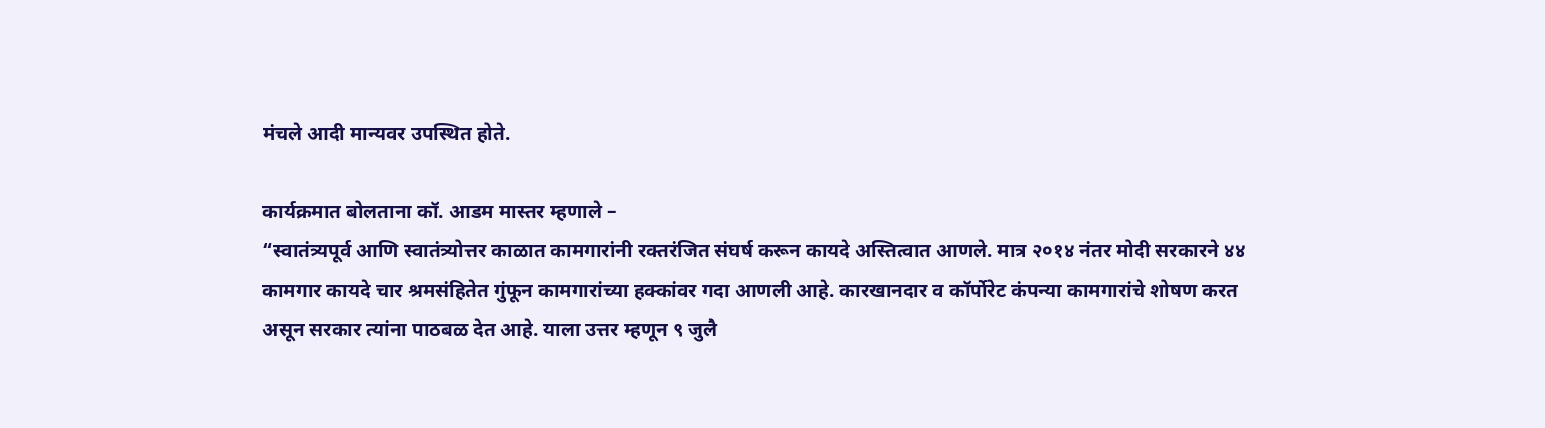मंचले आदी मान्यवर उपस्थित होते.

कार्यक्रमात बोलताना कॉ. आडम मास्तर म्हणाले –
“स्वातंत्र्यपूर्व आणि स्वातंत्र्योत्तर काळात कामगारांनी रक्तरंजित संघर्ष करून कायदे अस्तित्वात आणले. मात्र २०१४ नंतर मोदी सरकारने ४४ कामगार कायदे चार श्रमसंहितेत गुंफून कामगारांच्या हक्कांवर गदा आणली आहे. कारखानदार व कॉर्पोरेट कंपन्या कामगारांचे शोषण करत असून सरकार त्यांना पाठबळ देत आहे. याला उत्तर म्हणून ९ जुलै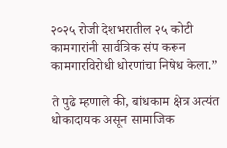२०२५ रोजी देशभरातील २५ कोटी कामगारांनी सार्वत्रिक संप करून कामगारविरोधी धोरणांचा निषेध केला.”

ते पुढे म्हणाले की, बांधकाम क्षेत्र अत्यंत धोकादायक असून सामाजिक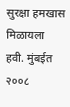सुरक्षा हमखास मिळायला हवी. मुंबईत २००८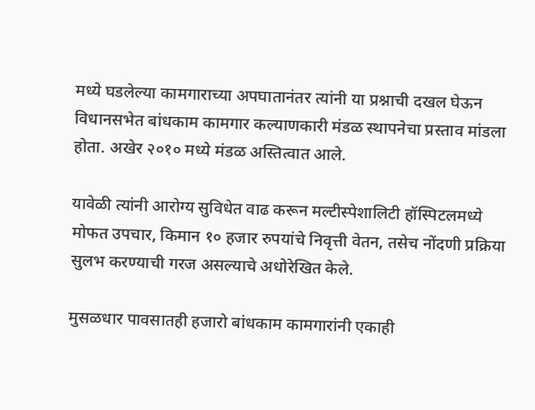मध्ये घडलेल्या कामगाराच्या अपघातानंतर त्यांनी या प्रश्नाची दखल घेऊन विधानसभेत बांधकाम कामगार कल्याणकारी मंडळ स्थापनेचा प्रस्ताव मांडला होता. अखेर २०१० मध्ये मंडळ अस्तित्वात आले.

यावेळी त्यांनी आरोग्य सुविधेत वाढ करून मल्टीस्पेशालिटी हॉस्पिटलमध्ये मोफत उपचार, किमान १० हजार रुपयांचे निवृत्ती वेतन, तसेच नोंदणी प्रक्रिया सुलभ करण्याची गरज असल्याचे अधोरेखित केले.

मुसळधार पावसातही हजारो बांधकाम कामगारांनी एकाही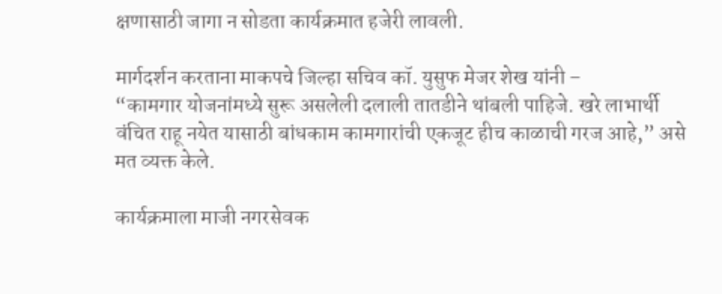क्षणासाठी जागा न सोडता कार्यक्रमात हजेरी लावली.

मार्गदर्शन करताना माकपचे जिल्हा सचिव कॉ. युसुफ मेजर शेख यांनी –
“कामगार योजनांमध्ये सुरू असलेली दलाली तातडीने थांबली पाहिजे. खरे लाभार्थी वंचित राहू नयेत यासाठी बांधकाम कामगारांची एकजूट हीच काळाची गरज आहे,” असे मत व्यक्त केले.

कार्यक्रमाला माजी नगरसेवक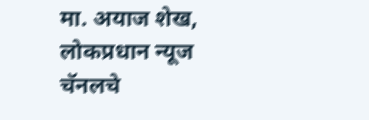मा. अयाज शेख, लोकप्रधान न्यूज चॅनलचे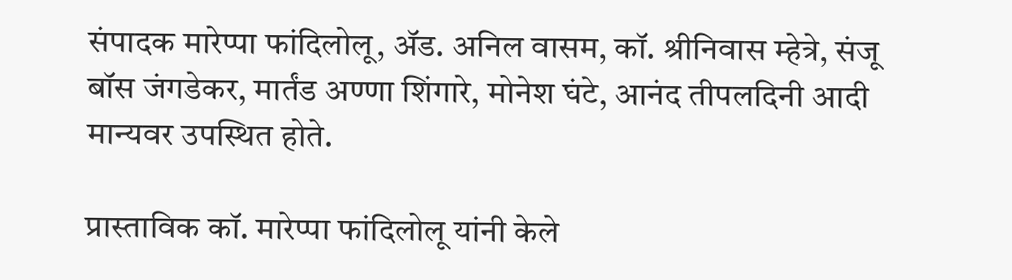संपादक मारेप्पा फांदिलोलू, ॲड. अनिल वासम, कॉ. श्रीनिवास म्हेत्रे, संजू बॉस जंगडेकर, मार्तंड अण्णा शिंगारे, मोनेश घंटे, आनंद तीपलदिनी आदी मान्यवर उपस्थित होते.

प्रास्ताविक कॉ. मारेप्पा फांदिलोलू यांनी केले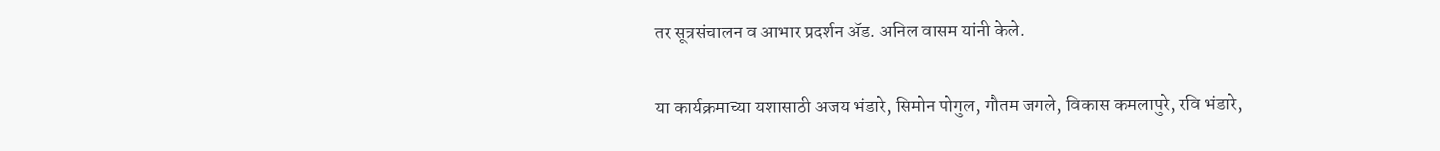तर सूत्रसंचालन व आभार प्रदर्शन ॲड. अनिल वासम यांनी केले.

या कार्यक्रमाच्या यशासाठी अजय भंडारे, सिमोन पोगुल, गौतम जगले, विकास कमलापुरे, रवि भंडारे,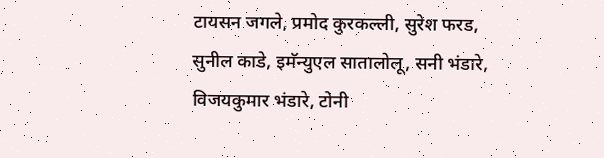टायसन जगले, प्रमोद कुरकल्ली, सुरेश फरड, सुनील काडे, इमॅन्युएल सातालोलू, सनी भंडारे, विजयकुमार भंडारे, टोनी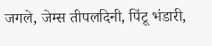जगले, जेम्स तीपलदिनी, पिंटू भंडारी,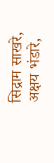सिद्राम साखरे, अक्षय भंडारे,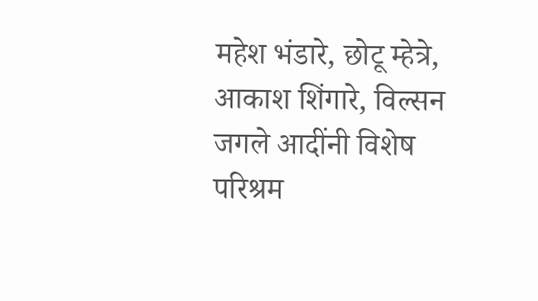महेश भंडारे, छोटू म्हेत्रे, आकाश शिंगारे, विल्सन जगले आदींनी विशेष परिश्रम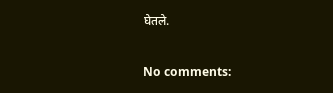घेतले.

No comments: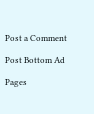Post a Comment

Post Bottom Ad

Pages